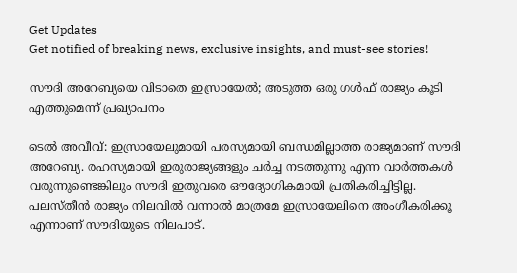Get Updates
Get notified of breaking news, exclusive insights, and must-see stories!

സൗദി അറേബ്യയെ വിടാതെ ഇസ്രായേല്‍; അടുത്ത ഒരു ഗള്‍ഫ് രാജ്യം കൂടി എത്തുമെന്ന് പ്രഖ്യാപനം

ടെല്‍ അവീവ്: ഇസ്രായേലുമായി പരസ്യമായി ബന്ധമില്ലാത്ത രാജ്യമാണ് സൗദി അറേബ്യ. രഹസ്യമായി ഇരുരാജ്യങ്ങളും ചര്‍ച്ച നടത്തുന്നു എന്ന വാര്‍ത്തകള്‍ വരുന്നുണ്ടെങ്കിലും സൗദി ഇതുവരെ ഔദ്യോഗികമായി പ്രതികരിച്ചിട്ടില്ല. പലസ്തീന്‍ രാജ്യം നിലവില്‍ വന്നാല്‍ മാത്രമേ ഇസ്രായേലിനെ അംഗീകരിക്കൂ എന്നാണ് സൗദിയുടെ നിലപാട്.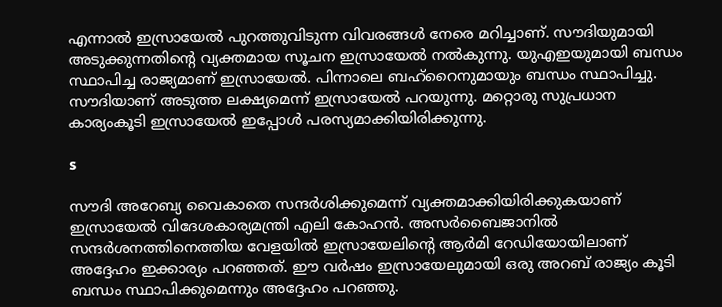എന്നാല്‍ ഇസ്രായേല്‍ പുറത്തുവിടുന്ന വിവരങ്ങള്‍ നേരെ മറിച്ചാണ്. സൗദിയുമായി അടുക്കുന്നതിന്റെ വ്യക്തമായ സൂചന ഇസ്രായേല്‍ നല്‍കുന്നു. യുഎഇയുമായി ബന്ധം സ്ഥാപിച്ച രാജ്യമാണ് ഇസ്രായേല്‍. പിന്നാലെ ബഹ്‌റൈനുമായും ബന്ധം സ്ഥാപിച്ചു. സൗദിയാണ് അടുത്ത ലക്ഷ്യമെന്ന് ഇസ്രായേല്‍ പറയുന്നു. മറ്റൊരു സുപ്രധാന കാര്യംകൂടി ഇസ്രായേല്‍ ഇപ്പോള്‍ പരസ്യമാക്കിയിരിക്കുന്നു.

s

സൗദി അറേബ്യ വൈകാതെ സന്ദര്‍ശിക്കുമെന്ന് വ്യക്തമാക്കിയിരിക്കുകയാണ് ഇസ്രായേല്‍ വിദേശകാര്യമന്ത്രി എലി കോഹന്‍. അസര്‍ബൈജാനില്‍ സന്ദര്‍ശനത്തിനെത്തിയ വേളയില്‍ ഇസ്രായേലിന്റെ ആര്‍മി റേഡിയോയിലാണ് അദ്ദേഹം ഇക്കാര്യം പറഞ്ഞത്. ഈ വര്‍ഷം ഇസ്രായേലുമായി ഒരു അറബ് രാജ്യം കൂടി ബന്ധം സ്ഥാപിക്കുമെന്നും അദ്ദേഹം പറഞ്ഞു.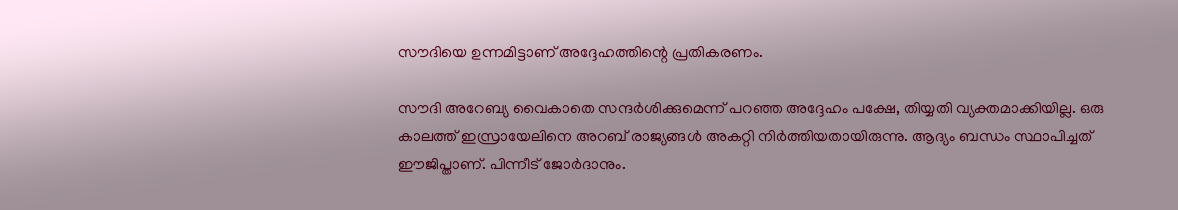സൗദിയെ ഉന്നമിട്ടാണ് അദ്ദേഹത്തിന്റെ പ്രതികരണം.

സൗദി അറേബ്യ വൈകാതെ സന്ദര്‍ശിക്കുമെന്ന് പറഞ്ഞ അദ്ദേഹം പക്ഷേ, തിയ്യതി വ്യക്തമാക്കിയില്ല. ഒരു കാലത്ത് ഇസ്രായേലിനെ അറബ് രാജ്യങ്ങള്‍ അകറ്റി നിര്‍ത്തിയതായിരുന്നു. ആദ്യം ബന്ധം സ്ഥാപിച്ചത് ഈജിപ്താണ്. പിന്നീട് ജോര്‍ദാനും.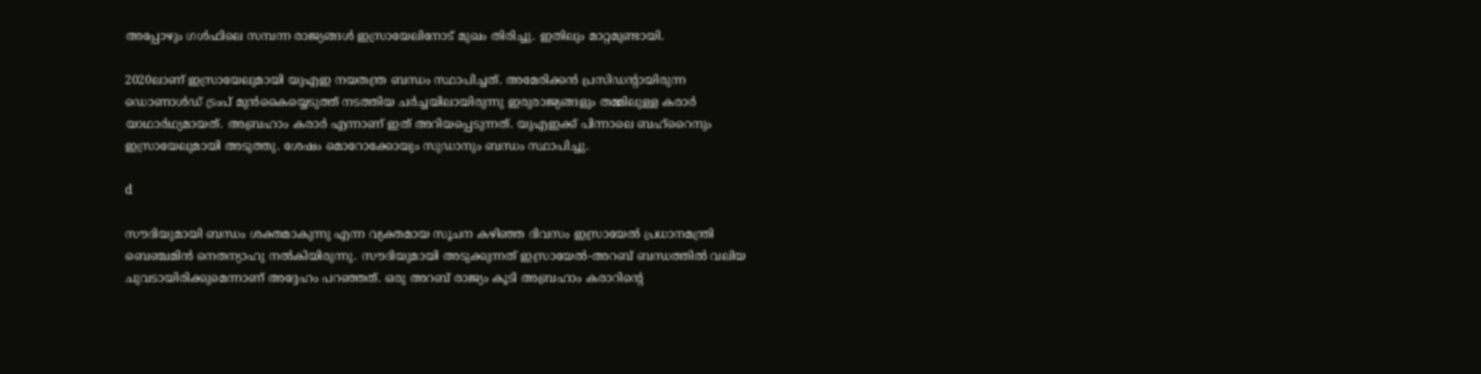അപ്പോഴും ഗള്‍ഫിലെ സമ്പന്ന രാജ്യങ്ങള്‍ ഇസ്രായേലിനോട് മുഖം തിരിച്ചു. ഇതിലും മാറ്റമുണ്ടായി.

2020ലാണ് ഇസ്രായേലുമായി യുഎഇ നയതന്ത്ര ബന്ധം സ്ഥാപിച്ചത്. അമേരിക്കന്‍ പ്രസിഡന്റായിരുന്ന ഡൊണാള്‍ഡ് ട്രംപ് മുന്‍കൈയ്യെടുത്ത് നടത്തിയ ചര്‍ച്ചയിലായിരുന്നു ഇരുരാജ്യങ്ങളും തമ്മിലുള്ള കരാര്‍ യാഥാര്‍ഥ്യമായത്. അബ്രഹാം കരാര്‍ എന്നാണ് ഇത് അറിയപ്പെടുന്നത്. യുഎഇക്ക് പിന്നാലെ ബഹ്‌റൈനും ഇസ്രായേലുമായി അടുത്തു. ശേഷം മൊറോക്കോയും സുഡാനും ബന്ധം സ്ഥാപിച്ചു.

d

സൗദിയുമായി ബന്ധം ശക്തമാകുന്നു എന്ന വ്യക്തമായ സൂചന കഴിഞ്ഞ ദിവസം ഇസ്രായേല്‍ പ്രധാനമന്ത്രി ബെഞ്ചമിന്‍ നെതന്യാഹു നല്‍കിയിരുന്നു. സൗദിയുമായി അടുക്കുന്നത് ഇസ്രായേല്‍-അറബ് ബന്ധത്തില്‍ വലിയ ചുവടായിരിക്കുമെന്നാണ് അദ്ദേഹം പറഞ്ഞത്. ഒരു അറബ് രാജ്യം കൂടി അബ്രഹാം കരാറിന്റെ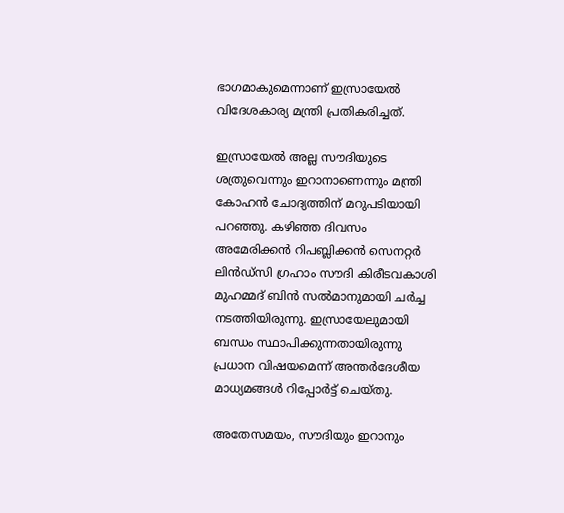ഭാഗമാകുമെന്നാണ് ഇസ്രായേല്‍ വിദേശകാര്യ മന്ത്രി പ്രതികരിച്ചത്.

ഇസ്രായേല്‍ അല്ല സൗദിയുടെ ശത്രുവെന്നും ഇറാനാണെന്നും മന്ത്രി കോഹന്‍ ചോദ്യത്തിന് മറുപടിയായി പറഞ്ഞു. കഴിഞ്ഞ ദിവസം അമേരിക്കന്‍ റിപബ്ലിക്കന്‍ സെനറ്റര്‍ ലിന്‍ഡ്‌സി ഗ്രഹാം സൗദി കിരീടവകാശി മുഹമ്മദ് ബിന്‍ സല്‍മാനുമായി ചര്‍ച്ച നടത്തിയിരുന്നു. ഇസ്രായേലുമായി ബന്ധം സ്ഥാപിക്കുന്നതായിരുന്നു പ്രധാന വിഷയമെന്ന് അന്തര്‍ദേശീയ മാധ്യമങ്ങള്‍ റിപ്പോര്‍ട്ട് ചെയ്തു.

അതേസമയം, സൗദിയും ഇറാനും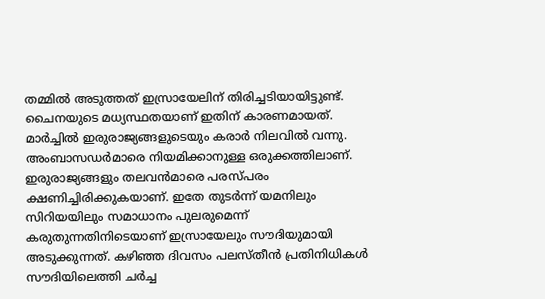തമ്മില്‍ അടുത്തത് ഇസ്രായേലിന് തിരിച്ചടിയായിട്ടുണ്ട്. ചൈനയുടെ മധ്യസ്ഥതയാണ് ഇതിന് കാരണമായത്. മാര്‍ച്ചില്‍ ഇരുരാജ്യങ്ങളുടെയും കരാര്‍ നിലവില്‍ വന്നു. അംബാസഡര്‍മാരെ നിയമിക്കാനുള്ള ഒരുക്കത്തിലാണ്. ഇരുരാജ്യങ്ങളും തലവന്‍മാരെ പരസ്പരം ക്ഷണിച്ചിരിക്കുകയാണ്. ഇതേ തുടര്‍ന്ന് യമനിലും സിറിയയിലും സമാധാനം പുലരുമെന്ന് കരുതുന്നതിനിടെയാണ് ഇസ്രായേലും സൗദിയുമായി അടുക്കുന്നത്. കഴിഞ്ഞ ദിവസം പലസ്തീന്‍ പ്രതിനിധികള്‍ സൗദിയിലെത്തി ചര്‍ച്ച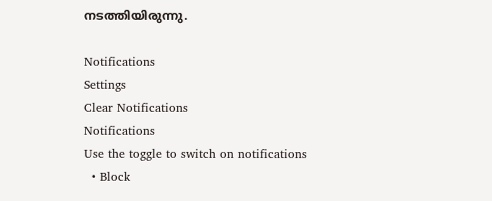നടത്തിയിരുന്നു.

Notifications
Settings
Clear Notifications
Notifications
Use the toggle to switch on notifications
  • Block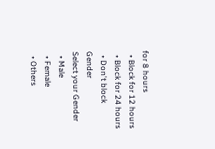for 8 hours
  • Block for 12 hours
  • Block for 24 hours
  • Don't block
Gender
Select your Gender
  • Male
  • Female
  • Others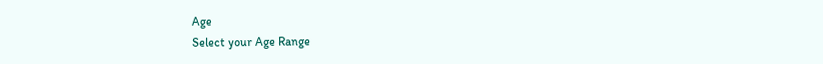Age
Select your Age Range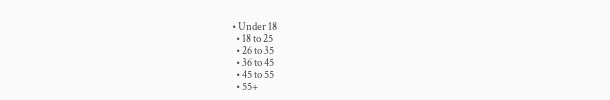• Under 18
  • 18 to 25
  • 26 to 35
  • 36 to 45
  • 45 to 55
  • 55+